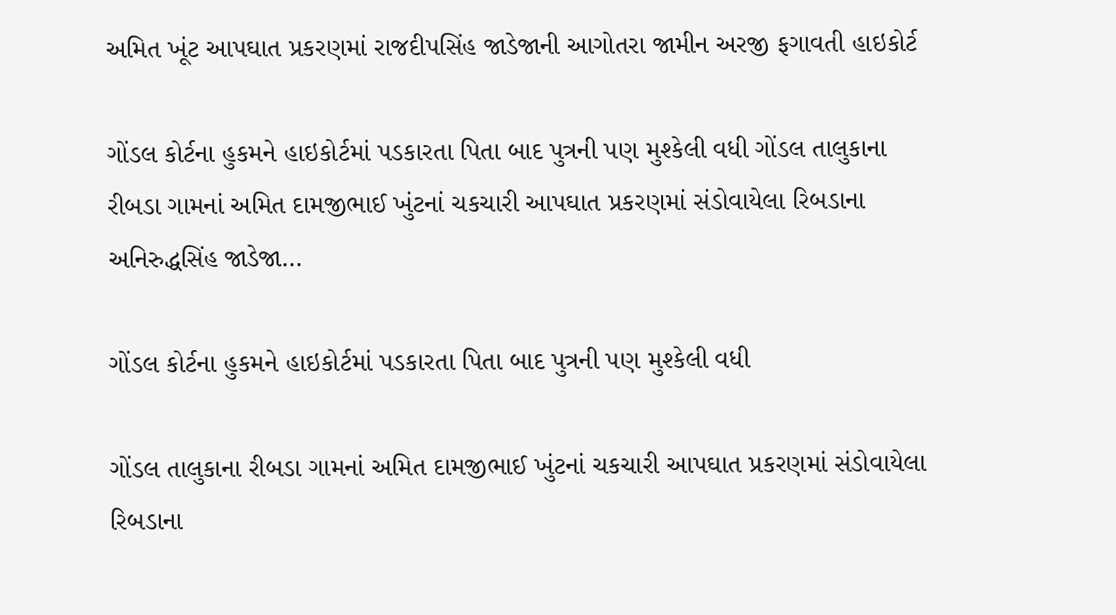અમિત ખૂંટ આપઘાત પ્રકરણમાં રાજદીપસિંહ જાડેજાની આગોતરા જામીન અરજી ફગાવતી હાઇકોર્ટ

ગોંડલ કોર્ટના હુકમને હાઇકોર્ટમાં પડકારતા પિતા બાદ પુત્રની પણ મુશ્કેલી વધી ગોંડલ તાલુકાના રીબડા ગામનાં અમિત દામજીભાઈ ખુંટનાં ચકચારી આપઘાત પ્રકરણમાં સંડોવાયેલા રિબડાના અનિરુદ્ધસિંહ જાડેજા…

ગોંડલ કોર્ટના હુકમને હાઇકોર્ટમાં પડકારતા પિતા બાદ પુત્રની પણ મુશ્કેલી વધી

ગોંડલ તાલુકાના રીબડા ગામનાં અમિત દામજીભાઈ ખુંટનાં ચકચારી આપઘાત પ્રકરણમાં સંડોવાયેલા રિબડાના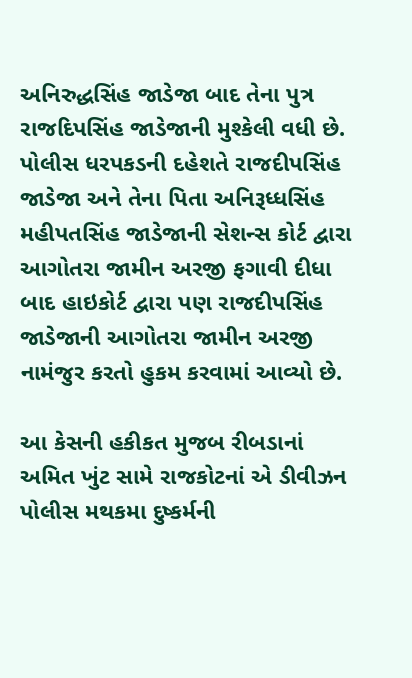અનિરુદ્ધસિંહ જાડેજા બાદ તેના પુત્ર રાજદિપસિંહ જાડેજાની મુશ્કેલી વધી છે. પોલીસ ધરપકડની દહેશતે રાજદીપસિંહ જાડેજા અને તેના પિતા અનિરૂધ્ધસિંહ મહીપતસિંહ જાડેજાની સેશન્સ કોર્ટ દ્વારા આગોતરા જામીન અરજી ફગાવી દીધા બાદ હાઇકોર્ટ દ્વારા પણ રાજદીપસિંહ જાડેજાની આગોતરા જામીન અરજી નામંજુર કરતો હુકમ કરવામાં આવ્યો છે.

આ કેસની હકીકત મુજબ રીબડાનાં અમિત ખુંટ સામે રાજકોટનાં એ ડીવીઝન પોલીસ મથકમા દુષ્કર્મની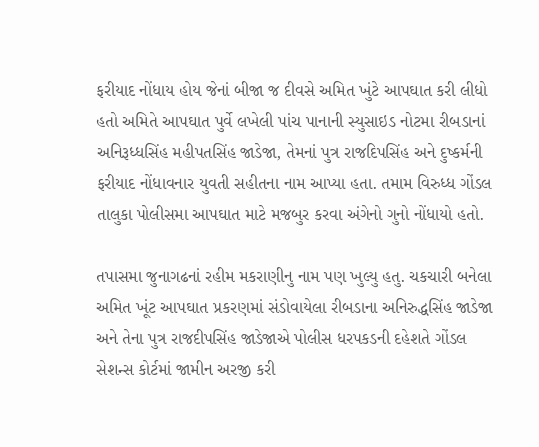ફરીયાદ નોંધાય હોય જેનાં બીજા જ દીવસે અમિત ખુંટે આપઘાત કરી લીધો હતો અમિતે આપઘાત પુર્વે લખેલી પાંચ પાનાની સ્યુસાઇડ નોટમા રીબડાનાં અનિરૂધ્ધસિંહ મહીપતસિંહ જાડેજા, તેમનાં પુત્ર રાજદિપસિંહ અને દુષ્કર્મની ફરીયાદ નોંધાવનાર યુવતી સહીતના નામ આપ્યા હતા. તમામ વિરુધ્ધ ગોંડલ તાલુકા પોલીસમા આપઘાત માટે મજબુર કરવા અંગેનો ગુનો નોંધાયો હતો.

તપાસમા જુનાગઢનાં રહીમ મકરાણીનુ નામ પણ ખુલ્યુ હતુ. ચકચારી બનેલા અમિત ખૂંટ આપઘાત પ્રકરણમાં સંડોવાયેલા રીબડાના અનિરુદ્ધસિંહ જાડેજા અને તેના પુત્ર રાજદીપસિંહ જાડેજાએ પોલીસ ધરપકડની દહેશતે ગોંડલ સેશન્સ કોર્ટમાં જામીન અરજી કરી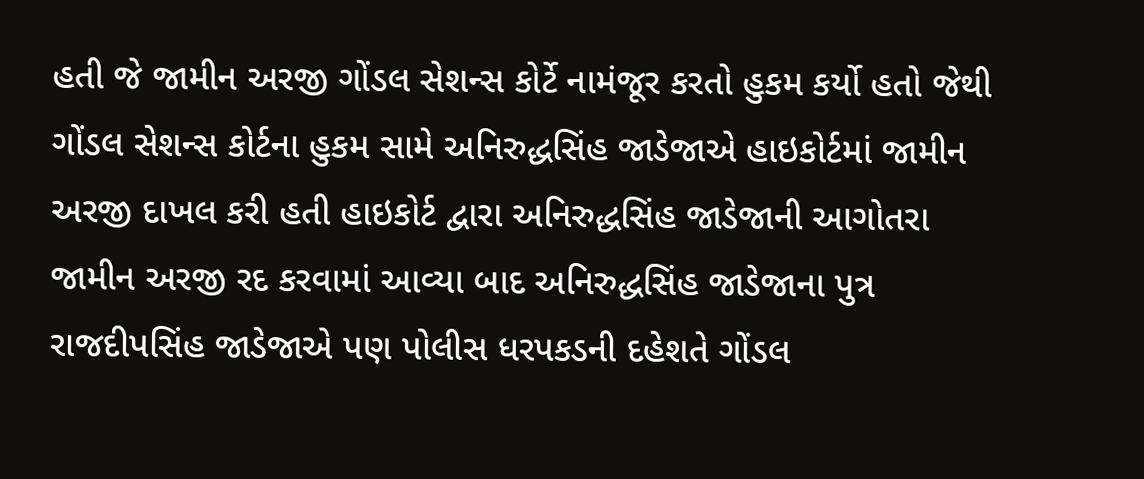હતી જે જામીન અરજી ગોંડલ સેશન્સ કોર્ટે નામંજૂર કરતો હુકમ કર્યો હતો જેથી ગોંડલ સેશન્સ કોર્ટના હુકમ સામે અનિરુદ્ધસિંહ જાડેજાએ હાઇકોર્ટમાં જામીન અરજી દાખલ કરી હતી હાઇકોર્ટ દ્વારા અનિરુદ્ધસિંહ જાડેજાની આગોતરા જામીન અરજી રદ કરવામાં આવ્યા બાદ અનિરુદ્ધસિંહ જાડેજાના પુત્ર રાજદીપસિંહ જાડેજાએ પણ પોલીસ ધરપકડની દહેશતે ગોંડલ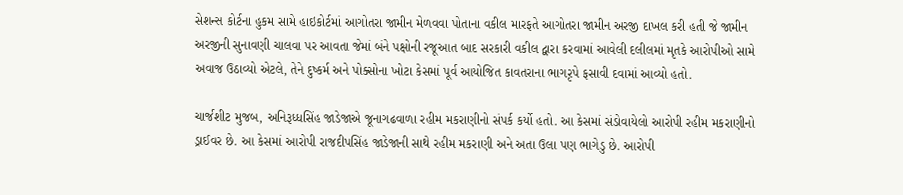સેશન્સ કોર્ટના હુકમ સામે હાઇકોર્ટમાં આગોતરા જામીન મેળવવા પોતાના વકીલ મારફતે આગોતરા જામીન અરજી દાખલ કરી હતી જે જામીન અરજીની સુનાવણી ચાલવા પર આવતા જેમાં બંને પક્ષોની રજૂઆત બાદ સરકારી વકીલ દ્વારા કરવામાં આવેલી દલીલમાં મૃતકે આરોપીઓ સામે અવાજ ઉઠાવ્યો એટલે, તેને દુષ્કર્મ અને પોક્સોના ખોટા કેસમાં પૂર્વ આયોજિત કાવતરાના ભાગરૃપે ફસાવી દવામાં આવ્યો હતો.

ચાર્જશીટ મુજબ, અનિરૂધ્ધસિંહ જાડેજાએ જૂનાગઢવાળા રહીમ મકરાણીનો સંપર્ક કર્યો હતો. આ કેસમાં સંડોવાયેલો આરોપી રહીમ મકરાણીનો ડ્રાઈવર છે. આ કેસમાં આરોપી રાજદીપસિંહ જાડેજાની સાથે રહીમ મકરાણી અને અતા ઉલા પણ ભાગેડુ છે. આરોપી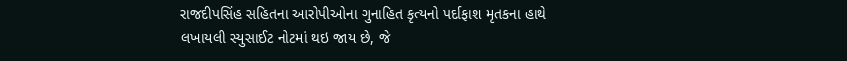રાજદીપસિંહ સહિતના આરોપીઓના ગુનાહિત કૃત્યનો પર્દાફાશ મૃતકના હાથે લખાયલી સ્યુસાઈટ નોટમાં થઇ જાય છે, જે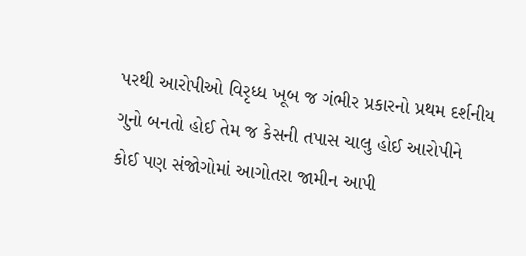પરથી આરોપીઓ વિરૃધ્ધ ખૂબ જ ગંભીર પ્રકારનો પ્રથમ દર્શનીય ગુનો બનતો હોઈ તેમ જ કેસની તપાસ ચાલુ હોઈ આરોપીને કોઈ પણ સંજોગોમાં આગોતરા જામીન આપી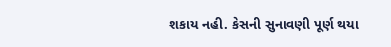શકાય નહી. કેસની સુનાવણી પૂર્ણ થયા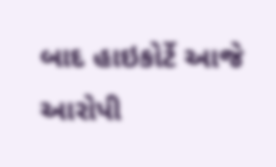બાદ હાઇકોર્ટે આજે આરોપી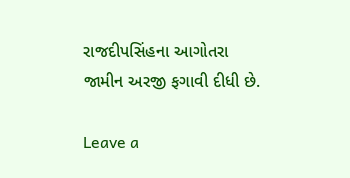રાજદીપસિંહના આગોતરા જામીન અરજી ફગાવી દીધી છે.

Leave a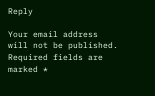Reply

Your email address will not be published. Required fields are marked *